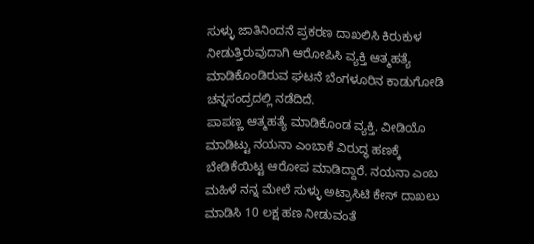ಸುಳ್ಳು ಜಾತಿನಿಂದನೆ ಪ್ರಕರಣ ದಾಖಲಿಸಿ ಕಿರುಕುಳ ನೀಡುತ್ತಿರುವುದಾಗಿ ಆರೋಪಿಸಿ ವ್ಯಕ್ತಿ ಆತ್ಮಹತ್ಯೆ ಮಾಡಿಕೊಂಡಿರುವ ಘಟನೆ ಬೆಂಗಳೂರಿನ ಕಾಡುಗೋಡಿ ಚನ್ನಸಂದ್ರದಲ್ಲಿ ನಡೆದಿದೆ.
ಪಾಪಣ್ಣ ಆತ್ಮಹತ್ಯೆ ಮಾಡಿಕೊಂಡ ವ್ಯಕ್ತಿ. ವೀಡಿಯೊ ಮಾಡಿಟ್ಟು ನಯನಾ ಎಂಬಾಕೆ ವಿರುದ್ಧ ಹಣಕ್ಕೆ ಬೇಡಿಕೆಯಿಟ್ಟ ಆರೋಪ ಮಾಡಿದ್ದಾರೆ. ನಯನಾ ಎಂಬ ಮಹಿಳೆ ನನ್ನ ಮೇಲೆ ಸುಳ್ಳು ಅಟ್ರಾಸಿಟಿ ಕೇಸ್ ದಾಖಲು ಮಾಡಿಸಿ 10 ಲಕ್ಷ ಹಣ ನೀಡುವಂತೆ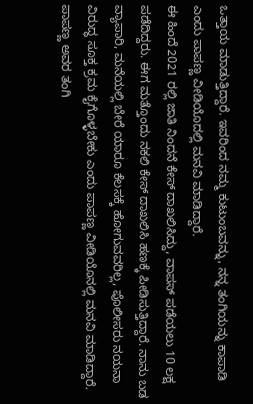ಒತ್ತಾಯ ಮಾಡುತ್ತಿದ್ದಾರೆ. ಇವರಿಂದ ನಮ್ಮ ಕುಟುಂಬವನ್ನು, ನನ್ನ ತಂಗಿಯನ್ನು ಕಾಪಾಡಿ ಎಂದು ಪಾಪಣ್ಣ ವೀಡಿಯೊದಲ್ಲಿ ಮನವಿ ಮಾಡಿದ್ದಾರೆ.
ಈ ಹಿಂದೆ 2021 ರಲ್ಲಿ ಜಾತಿ ನಿಂದನೆ ಕೇಸ್ ದಾಖಲಿಸಿದ್ದು, ವಾಪಸ್ ಪಡೆಯಲು 10 ಲಕ್ಷ ಪಡೆದಿದ್ದರು. ಈಗ ಮತ್ತೊಂದು ನಕಲಿ ಕೇಸ್ ದಾಖಲಿಸಿ ಹಣಕ್ಕೆ ಪೀಡಿಸುತ್ತಿದ್ದಾರೆ. ನಾನು ಬಡ ವ್ಯಾಪಾರಿ, ಮನೆಯಲ್ಲಿ ಬೇರೆ ಯಾರೂ ಕೆಲಸಕ್ಕೆ ಹೋಗುವವರಿಲ್ಲ, ಪೊಲೀಸರು ನಯನಾ ವಿರುದ್ಧ ಸೂಕ್ತ ಕ್ರಮ ಕೈಗೊಳ್ಳಬೇಕು ಎಂದು ಪಾಪಣ್ಣ ವೀಡಿಯೊನಲ್ಲಿ ಮನವಿ ಮಾಡಿದ್ದಾರೆ.
ಪಾಪಣ್ಣ ಅವರ ತಂಗಿ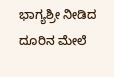ಭಾಗ್ಯಶ್ರೀ ನೀಡಿದ ದೂರಿನ ಮೇಲೆ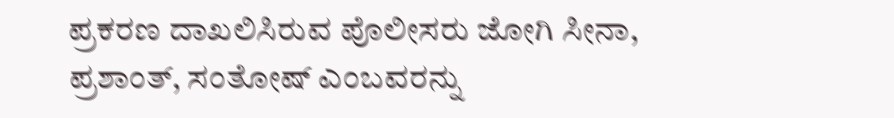ಪ್ರಕರಣ ದಾಖಲಿಸಿರುವ ಪೊಲೀಸರು ಜೋಗಿ ಸೀನಾ, ಪ್ರಶಾಂತ್, ಸಂತೋಷ್ ಎಂಬವರನ್ನು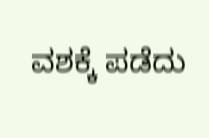ವಶಕ್ಕೆ ಪಡೆದು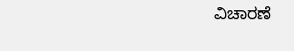ವಿಚಾರಣೆ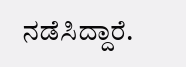ನಡೆಸಿದ್ದಾರೆ.